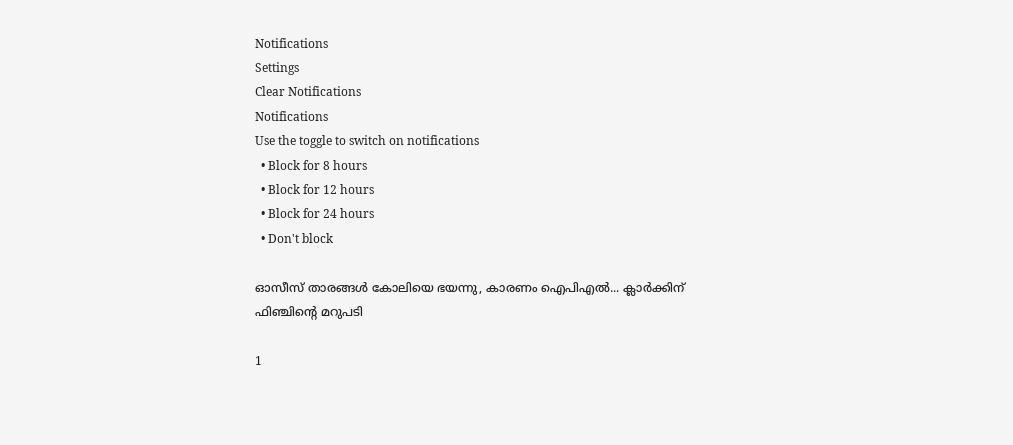Notifications
Settings
Clear Notifications
Notifications
Use the toggle to switch on notifications
  • Block for 8 hours
  • Block for 12 hours
  • Block for 24 hours
  • Don't block

ഓസീസ് താരങ്ങള്‍ കോലിയെ ഭയന്നു, കാരണം ഐപിഎല്‍... ക്ലാര്‍ക്കിന് ഫിഞ്ചിന്റെ മറുപടി

1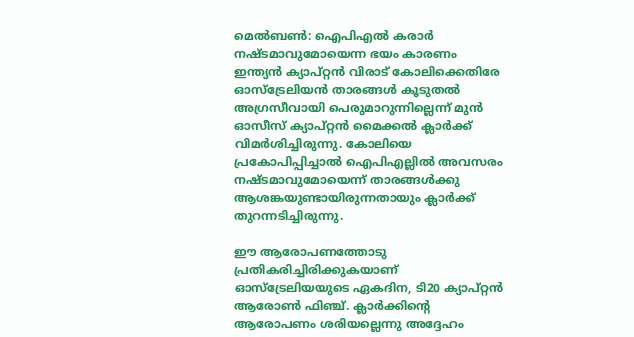മെല്‍ബണ്‍: ഐപിഎല്‍ കരാര്‍ നഷ്ടമാവുമോയെന്ന ഭയം കാരണം ഇന്ത്യന്‍ ക്യാപ്റ്റന്‍ വിരാട് കോലിക്കെതിരേ ഓസ്‌ട്രേലിയന്‍ താരങ്ങള്‍ കൂടുതല്‍ അഗ്രസീവായി പെരുമാറുന്നില്ലെന്ന് മുന്‍ ഓസീസ് ക്യാപ്റ്റന്‍ മൈക്കല്‍ ക്ലാര്‍ക്ക് വിമര്‍ശിച്ചിരുന്നു. കോലിയെ പ്രകോപിപ്പിച്ചാല്‍ ഐപിഎല്ലില്‍ അവസരം നഷ്ടമാവുമോയെന്ന് താരങ്ങള്‍ക്കു ആശങ്കയുണ്ടായിരുന്നതായും ക്ലാര്‍ക്ക് തുറന്നടിച്ചിരുന്നു.

ഈ ആരോപണത്തോടു പ്രതികരിച്ചിരിക്കുകയാണ് ഓസ്‌ട്രേലിയയുടെ ഏകദിന, ടി20 ക്യാപ്റ്റന്‍ ആരോണ്‍ ഫിഞ്ച്. ക്ലാര്‍ക്കിന്റെ ആരോപണം ശരിയല്ലെന്നു അദ്ദേഹം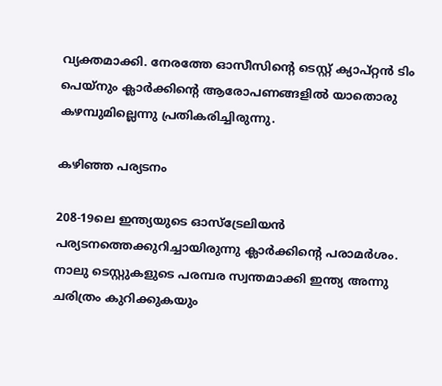വ്യക്തമാക്കി. നേരത്തേ ഓസീസിന്റെ ടെസ്റ്റ് ക്യാപ്റ്റന്‍ ടിം പെയ്‌നും ക്ലാര്‍ക്കിന്റെ ആരോപണങ്ങളില്‍ യാതൊരു കഴമ്പുമില്ലെന്നു പ്രതികരിച്ചിരുന്നു.

കഴിഞ്ഞ പര്യടനം

208-19ലെ ഇന്ത്യയുടെ ഓസ്‌ട്രേലിയന്‍ പര്യടനത്തെക്കുറിച്ചായിരുന്നു ക്ലാര്‍ക്കിന്റെ പരാമര്‍ശം. നാലു ടെസ്റ്റുകളുടെ പരമ്പര സ്വന്തമാക്കി ഇന്ത്യ അന്നു ചരിത്രം കുറിക്കുകയും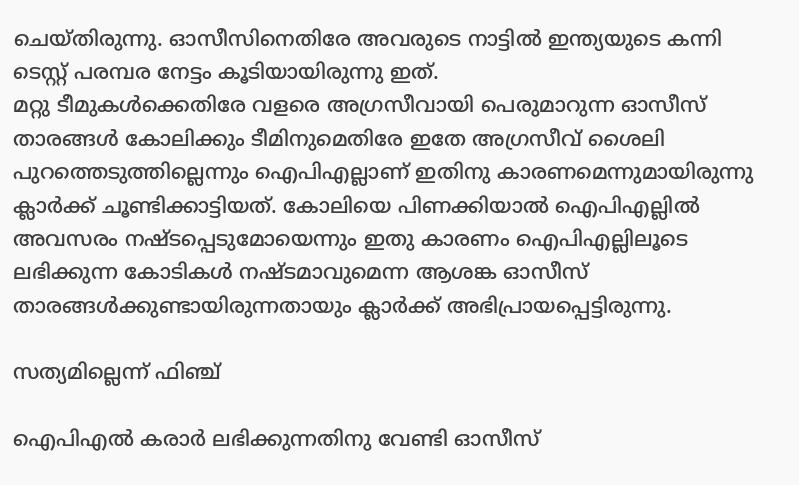ചെയ്തിരുന്നു. ഓസീസിനെതിരേ അവരുടെ നാട്ടില്‍ ഇന്ത്യയുടെ കന്നി ടെസ്റ്റ് പരമ്പര നേട്ടം കൂടിയായിരുന്നു ഇത്.
മറ്റു ടീമുകള്‍ക്കെതിരേ വളരെ അഗ്രസീവായി പെരുമാറുന്ന ഓസീസ് താരങ്ങള്‍ കോലിക്കും ടീമിനുമെതിരേ ഇതേ അഗ്രസീവ് ശൈലി പുറത്തെടുത്തില്ലെന്നും ഐപിഎല്ലാണ് ഇതിനു കാരണമെന്നുമായിരുന്നു ക്ലാര്‍ക്ക് ചൂണ്ടിക്കാട്ടിയത്. കോലിയെ പിണക്കിയാല്‍ ഐപിഎല്ലില്‍ അവസരം നഷ്ടപ്പെടുമോയെന്നും ഇതു കാരണം ഐപിഎല്ലിലൂടെ ലഭിക്കുന്ന കോടികള്‍ നഷ്ടമാവുമെന്ന ആശങ്ക ഓസീസ് താരങ്ങള്‍ക്കുണ്ടായിരുന്നതായും ക്ലാര്‍ക്ക് അഭിപ്രായപ്പെട്ടിരുന്നു.

സത്യമില്ലെന്ന് ഫിഞ്ച്

ഐപിഎല്‍ കരാര്‍ ലഭിക്കുന്നതിനു വേണ്ടി ഓസീസ്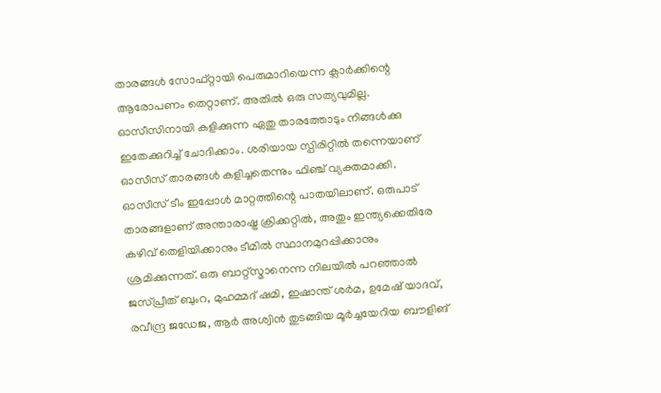താരങ്ങള്‍ സോഫ്റ്റായി പെരുമാറിയെന്ന ക്ലാര്‍ക്കിന്റെ ആരോപണം തെറ്റാണ്. അതില്‍ ഒരു സത്യവുമില്ല. ഓസീസിനായി കളിക്കുന്ന ഏതു താരത്തോടും നിങ്ങള്‍ക്കു ഇതേക്കുറിച്ച് ചോദിക്കാം. ശരിയായ സ്പിരിറ്റില്‍ തന്നെയാണ് ഓസീസ് താരങ്ങള്‍ കളിച്ചതെന്നും ഫിഞ്ച് വ്യക്തമാക്കി.
ഓസീസ് ടീം ഇപ്പോള്‍ മാറ്റത്തിന്റെ പാതയിലാണ്. ഒരുപാട് താരങ്ങളാണ് അന്താരാഷ്ട്ര ക്രിക്കറ്റില്‍, അതും ഇന്ത്യക്കെതിരേ കഴിവ് തെളിയിക്കാനും ടീമില്‍ സ്ഥാനമുറപ്പിക്കാനും ശ്രമിക്കുന്നത്. ഒരു ബാറ്റ്‌സ്മാനെന്ന നിലയില്‍ പറഞ്ഞാല്‍ ജസ്പ്രീത് ബുംറ, മുഹമ്മദ് ഷമി, ഇഷാന്ത് ശര്‍മ, ഉമേഷ് യാദവ്, രവീന്ദ്ര ജഡേജ, ആര്‍ അശ്വിന്‍ തുടങ്ങിയ മൂര്‍ച്ചയേറിയ ബൗളിങ്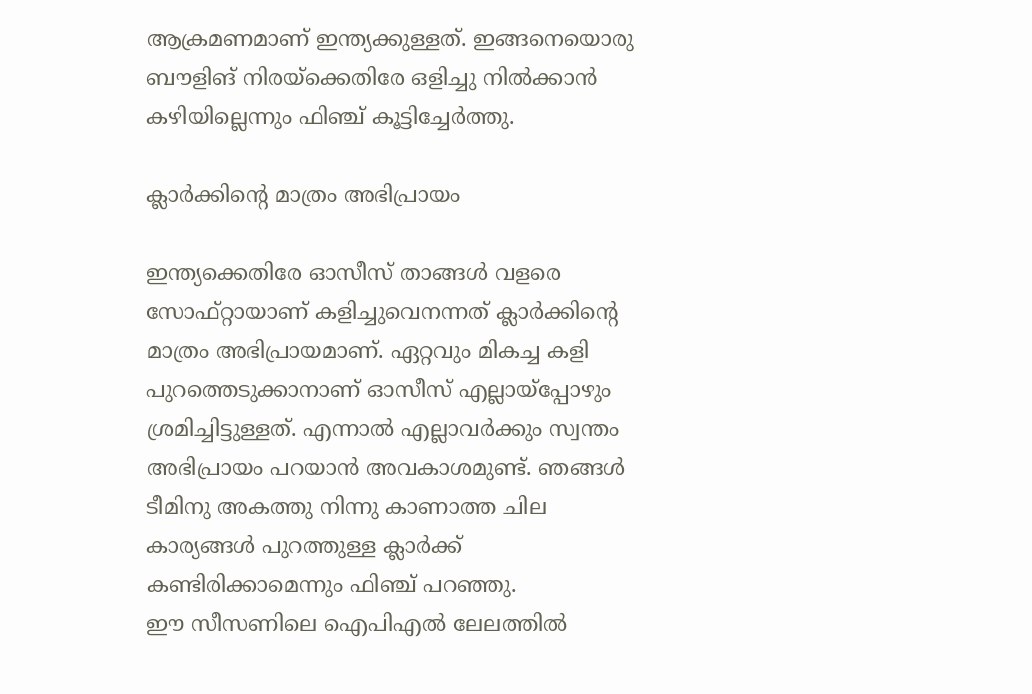ആക്രമണമാണ് ഇന്ത്യക്കുള്ളത്. ഇങ്ങനെയൊരു ബൗളിങ് നിരയ്‌ക്കെതിരേ ഒളിച്ചു നില്‍ക്കാന്‍ കഴിയില്ലെന്നും ഫിഞ്ച് കൂട്ടിച്ചേര്‍ത്തു.

ക്ലാര്‍ക്കിന്റെ മാത്രം അഭിപ്രായം

ഇന്ത്യക്കെതിരേ ഓസീസ് താങ്ങള്‍ വളരെ സോഫ്റ്റായാണ് കളിച്ചുവെനന്നത് ക്ലാര്‍ക്കിന്റെ മാത്രം അഭിപ്രായമാണ്. ഏറ്റവും മികച്ച കളി പുറത്തെടുക്കാനാണ് ഓസീസ് എല്ലായ്‌പ്പോഴും ശ്രമിച്ചിട്ടുള്ളത്. എന്നാല്‍ എല്ലാവര്‍ക്കും സ്വന്തം അഭിപ്രായം പറയാന്‍ അവകാശമുണ്ട്. ഞങ്ങള്‍ ടീമിനു അകത്തു നിന്നു കാണാത്ത ചില കാര്യങ്ങള്‍ പുറത്തുള്ള ക്ലാര്‍ക്ക് കണ്ടിരിക്കാമെന്നും ഫിഞ്ച് പറഞ്ഞു.
ഈ സീസണിലെ ഐപിഎല്‍ ലേലത്തില്‍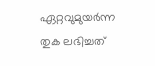ഏറ്റവുമുയര്‍ന്ന തുക ലഭിച്ചത്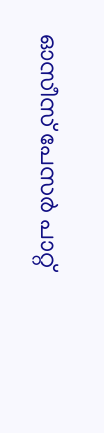ഓസീസ് പേസര്‍ പാറ്റ്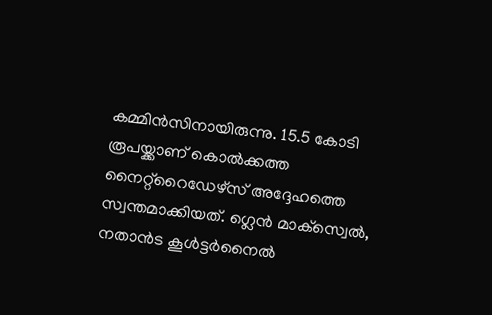കമ്മിന്‍സിനായിരുന്നു. 15.5 കോടി രൂപയ്ക്കാണ് കൊല്‍ക്കത്ത നൈറ്റ്‌റൈഡേഴ്‌സ് അദ്ദേഹത്തെ സ്വന്തമാക്കിയത്. ഗ്ലെന്‍ മാക്‌സ്വെല്‍, നതാന്‍ട കൂള്‍ട്ടര്‍നൈല്‍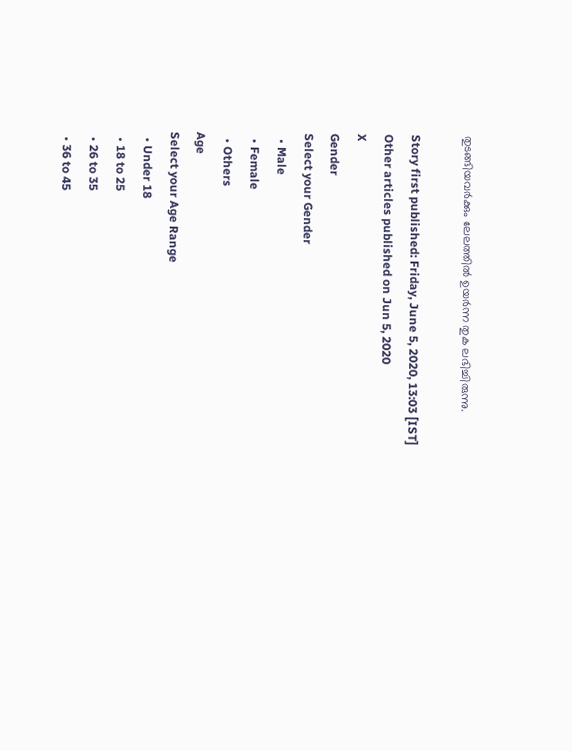തുടങ്ങിയവര്‍ക്കും ലേലത്തില്‍ ഉയര്‍ന്ന തുക ലഭിച്ചിരുന്നു.

Story first published: Friday, June 5, 2020, 13:03 [IST]
Other articles published on Jun 5, 2020
X
Gender
Select your Gender
  • Male
  • Female
  • Others
Age
Select your Age Range
  • Under 18
  • 18 to 25
  • 26 to 35
  • 36 to 45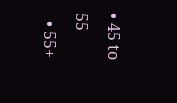• 45 to 55
  • 55+